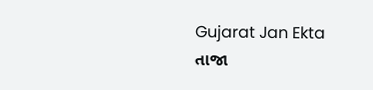Gujarat Jan Ekta
તાજા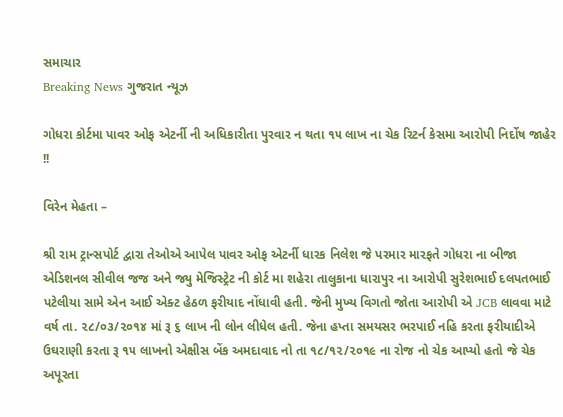સમાચાર
Breaking News ગુજરાત ન્યૂઝ

ગોધરા કોર્ટમા પાવર ઓફ એટર્ની ની અધિકારીતા પુરવાર ન થતા ૧૫ લાખ ના ચેક રિટર્ન કેસમા આરોપી નિર્દોષ જાહેર !!

વિરેન મેહતા –

શ્રી રામ ટ્રાન્સપોર્ટ દ્વારા તેઓએ આપેલ પાવર ઓફ એટર્ની ધારક નિલેશ જે પરમાર મારફતે ગોધરા ના બીજા એડિશનલ સીવીલ જજ અને જ્યુ મેજિસ્ટ્રેટ ની કોર્ટ મા શહેરા તાલુકાના ધારાપુર ના આરોપી સુરેશભાઈ દલપતભાઈ પટેલીયા સામે એન આઈ એક્ટ હેઠળ ફરીયાદ નોંધાવી હતી. જેની મુખ્ય વિગતો જોતા આરોપી એ JCB લાવવા માટે વર્ષ તા. ૨૮/૦૩/૨૦૧૪ માં રૂ ૬ લાખ ની લોન લીધેલ હતી. જેના હપ્તા સમયસર ભરપાઈ નહિ કરતા ફરીયાદીએ ઉઘરાણી કરતા રૂ ૧૫ લાખનો એક્ષીસ બેંક અમદાવાદ નો તા ૧૮/૧૨/૨૦૧૯ ના રોજ નો ચેક આપ્યો હતો જે ચેક અપૂરતા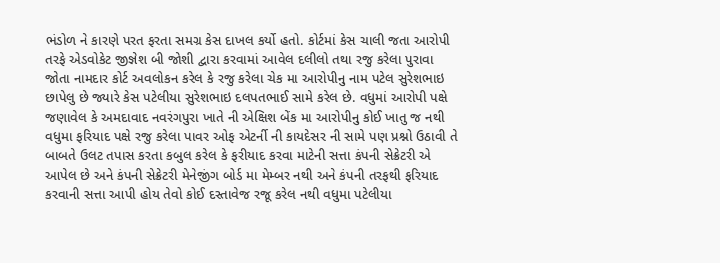ભંડોળ ને કારણે પરત ફરતા સમગ્ર કેસ દાખલ કર્યો હતો. કોર્ટમાં કેસ ચાલી જતા આરોપી તરફે એડવોકેટ જીજ્ઞેશ બી જોશી દ્વારા કરવામાં આવેલ દલીલો તથા રજુ કરેલા પુરાવા જોતા નામદાર કોર્ટ અવલોકન કરેલ કે રજુ કરેલા ચેક મા આરોપીનુ નામ પટેલ સુરેશભાઇ છાપેલુ છે જ્યારે કેસ પટેલીયા સુરેશભાઇ દલપતભાઈ સામે કરેલ છે. વધુમાં આરોપી પક્ષે જણાવેલ કે અમદાવાદ નવરંગપુરા ખાતે ની એક્ષિશ બેંક મા આરોપીનુ કોઈ ખાતુ જ નથી વધુમા ફરિયાદ પક્ષે રજુ કરેલા પાવર ઓફ એટર્ની ની કાયદેસર ની સામે પણ પ્રશ્નો ઉઠાવી તે બાબતે ઉલટ તપાસ કરતા કબુલ કરેલ કે ફરીયાદ કરવા માટેની સત્તા કંપની સેક્રેટરી એ આપેલ છે અને કંપની સેક્રેટરી મેનેજીંગ બોર્ડ મા મેમ્બર નથી અને કંપની તરફથી ફરિયાદ કરવાની સત્તા આપી હોય તેવો કોઈ દસ્તાવેજ રજૂ કરેલ નથી વધુમા પટેલીયા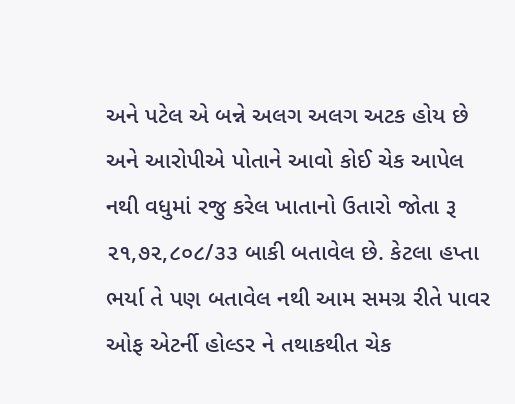અને પટેલ એ બન્ને અલગ અલગ અટક હોય છે અને આરોપીએ પોતાને આવો કોઈ ચેક આપેલ નથી વધુમાં રજુ કરેલ ખાતાનો ઉતારો જોતા રૂ ૨૧,૭૨,૮૦૮/૩૩ બાકી બતાવેલ છે. કેટલા હપ્તા ભર્યા તે પણ બતાવેલ નથી આમ સમગ્ર રીતે પાવર ઓફ એટર્ની હોલ્ડર ને તથાકથીત ચેક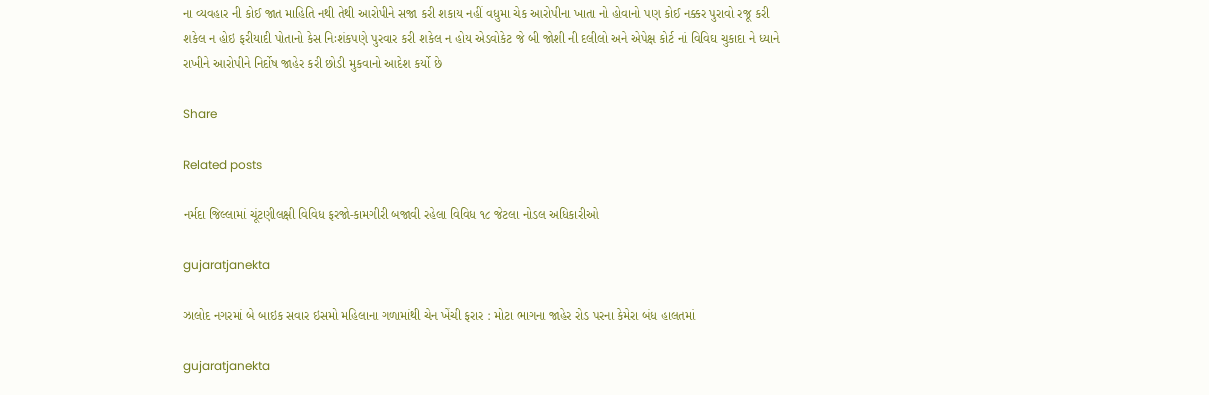ના વ્યવહાર ની કોઈ જાત માહિતિ નથી તેથી આરોપીને સજા કરી શકાય નહીં વધુમા ચેક આરોપીના ખાતા નો હોવાનો પણ કોઈ નક્કર પુરાવો રજૂ કરી શકેલ ન હોઇ ફરીયાદી પોતાનો કેસ નિઃશંકપણે પુરવાર કરી શકેલ ન હોય એડવોકેટ જે બી જોશી ની દલીલો અને એપેક્ષ કોર્ટ નાં વિવિઘ ચુકાદા ને ધ્યાને રાખીને આરોપીને નિર્દોષ જાહેર કરી છોડી મુકવાનો આદેશ કર્યો છે

Share

Related posts

નર્મદા જિલ્લામાં ચૂંટણીલક્ષી વિવિધ ફરજો-કામગીરી બજાવી રહેલા વિવિધ ૧૮ જેટલા નોડલ અધિકારીઓ

gujaratjanekta

ઝાલોદ નગરમાં બે બાઇક સવાર ઇસમો મહિલાના ગળામાંથી ચેન ખેંચી ફરાર : મોટા ભાગના જાહેર રોડ પરના કેમેરા બંધ હાલતમાં

gujaratjanekta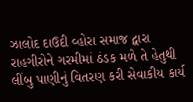ઝાલોદ દાઉદી વ્હોરા સમાજ દ્વારા રાહગીરોને ગરમીમાં ઠંડક મળે તે હેતુથી લીંબુ પાણીનું વિતરણ કરી સેવાકીય કાર્ય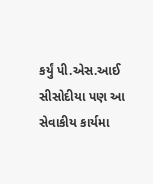કર્યું પી.એસ.આઈ સીસોદીયા પણ આ સેવાકીય કાર્યમા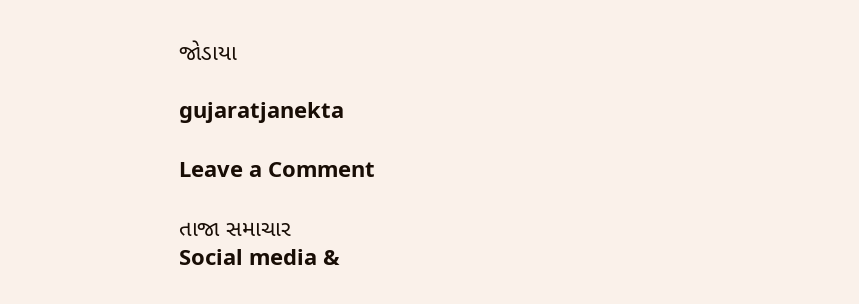જોડાયા

gujaratjanekta

Leave a Comment

તાજા સમાચાર
Social media &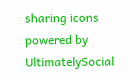sharing icons powered by UltimatelySocial